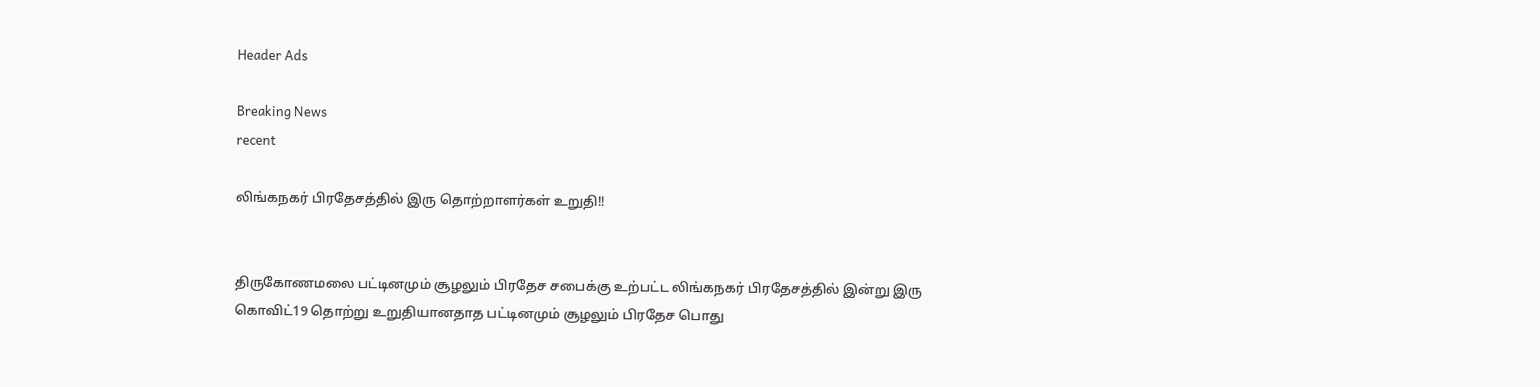Header Ads

Breaking News
recent

லிங்கநகர் பிரதேசத்தில் இரு தொற்றாளர்கள் உறுதி!!


திருகோணமலை பட்டினமும் சூழலும் பிரதேச சபைக்கு உற்பட்ட லிங்கநகர் பிரதேசத்தில் இன்று இரு கொவிட்19 தொற்று உறுதியானதாத பட்டினமும் சூழலும் பிரதேச பொது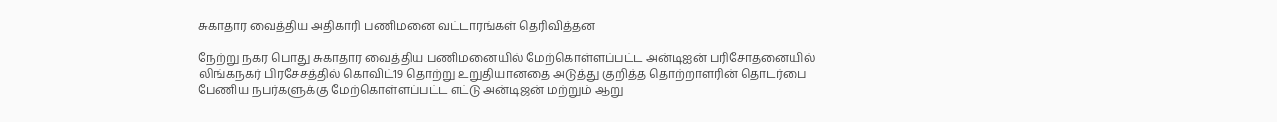சுகாதார வைத்திய அதிகாரி பணிமனை வட்டாரங்கள் தெரிவித்தன

நேற்று நகர பொது சுகாதார வைத்திய பணிமனையில் மேற்கொள்ளப்பட்ட அன்டிஐன் பரிசோதனையில் லிங்கநகர் பிரசேசத்தில் கொவிட்19 தொற்று உறுதியானதை அடுத்து குறித்த தொற்றாளரின் தொடர்பை பேணிய நபர்களுக்கு மேற்கொள்ளப்பட்ட எட்டு அன்டிஜன் மற்றும் ஆறு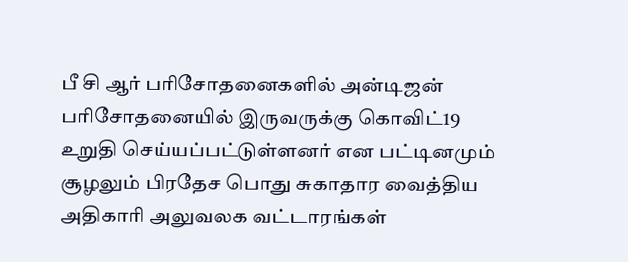பீ சி ஆர் பரிசோதனைகளில் அன்டிஜன் பரிசோதனையில் இருவருக்கு கொவிட்19 உறுதி செய்யப்பட்டுள்ளனர் என பட்டினமும் சூழலும் பிரதேச பொது சுகாதார வைத்திய அதிகாரி அலுவலக வட்டாரங்கள்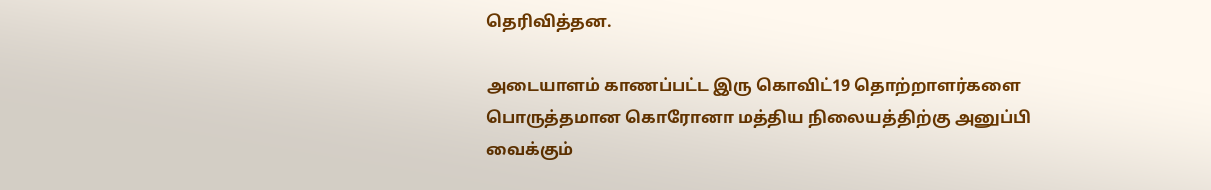தெரிவித்தன.

அடையாளம் காணப்பட்ட இரு கொவிட்19 தொற்றாளர்களை பொருத்தமான கொரோனா மத்திய நிலையத்திற்கு அனுப்பி வைக்கும்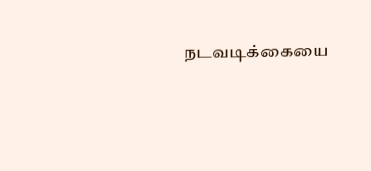நடவடிக்கையை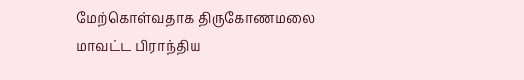மேற்கொள்வதாக திருகோணமலை மாவட்ட பிராந்திய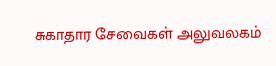சுகாதார சேவைகள் அலுவலகம்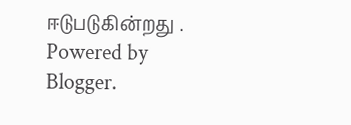ஈடுபடுகின்றது .
Powered by Blogger.